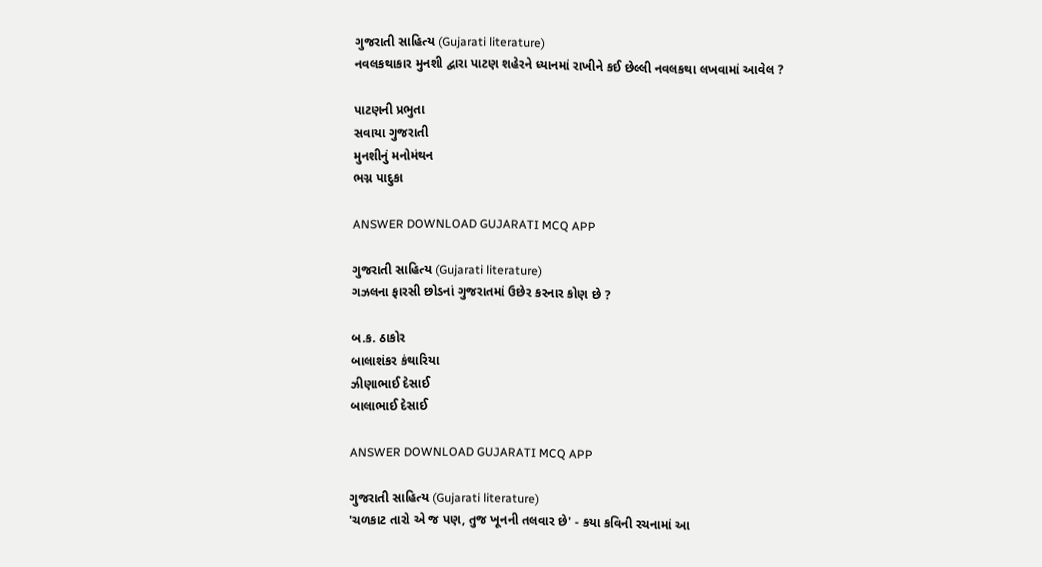ગુજરાતી સાહિત્ય (Gujarati literature)
નવલકથાકાર મુનશી દ્વારા પાટણ શહેરને ધ્યાનમાં રાખીને કઈ છેલ્લી નવલકથા લખવામાં આવેલ ?

પાટણની પ્રભુતા
સવાયા ગુજરાતી
મુનશીનું મનોમંથન
ભગ્ન પાદુકા

ANSWER DOWNLOAD GUJARATI MCQ APP

ગુજરાતી સાહિત્ય (Gujarati literature)
ગઝલના ફારસી છોડનાં ગુજરાતમાં ઉછેર કરનાર કોણ છે ?

બ.ક. ઠાકોર
બાલાશંકર કંથારિયા
ઝીણાભાઈ દેસાઈ
બાલાભાઈ દેસાઈ

ANSWER DOWNLOAD GUJARATI MCQ APP

ગુજરાતી સાહિત્ય (Gujarati literature)
'ચળકાટ તારો એ જ પણ, તુજ ખૂનની તલવાર છે' - કયા કવિની રચનામાં આ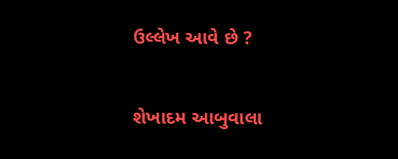ઉલ્લેખ આવે છે ?

શેખાદમ આબુવાલા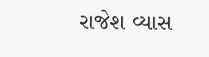રાજેશ વ્યાસ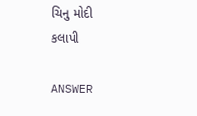ચિનુ મોદી
કલાપી

ANSWER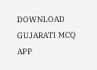DOWNLOAD GUJARATI MCQ APP